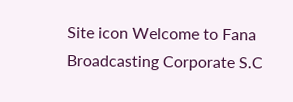Site icon Welcome to Fana Broadcasting Corporate S.C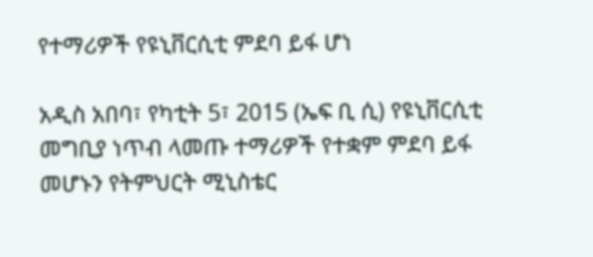የተማሪዎች የዩኒቨርሲቲ ምደባ ይፋ ሆነ

አዲስ አበባ፣ የካቲት 5፣ 2015 (ኤፍ ቢ ሲ) የዩኒቨርሲቲ መግቢያ ነጥብ ላመጡ ተማሪዎች የተቋም ምደባ ይፋ መሆኑን የትምህርት ሚኒስቴር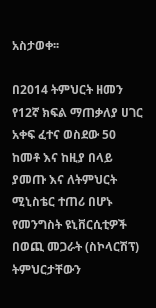አስታወቀ፡፡

በ2014 ትምህርት ዘመን የ12ኛ ክፍል ማጠቃለያ ሀገር አቀፍ ፈተና ወስደው 50 ከመቶ እና ከዚያ በላይ ያመጡ እና ለትምህርት ሚኒስቴር ተጠሪ በሆኑ የመንግስት ዩኒቨርሲቲዎች በወጪ መጋራት (ስኮላርሽፕ) ትምህርታቸውን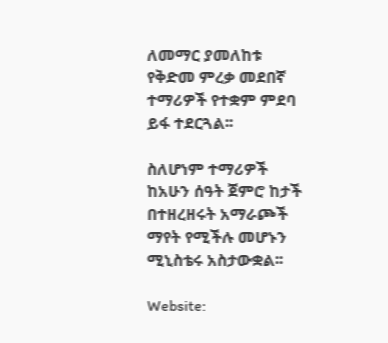ለመማር ያመለከቱ የቅድመ ምረቃ መደበኛ ተማሪዎች የተቋም ምደባ ይፋ ተደርጓል፡፡

ስለሆነም ተማሪዎች ከአሁን ሰዓት ጀምሮ ከታች በተዘረዘሩት አማራጮች ማየት የሚችሉ መሆኑን ሚኒስቴሩ አስታውቋል፡፡

Website: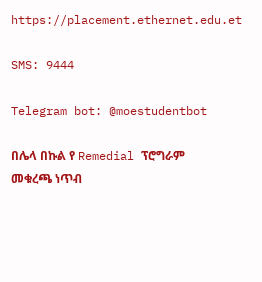https://placement.ethernet.edu.et

SMS: 9444

Telegram bot: @moestudentbot

በሌላ በኩል የ Remedial ፕሮግራም መቁረጫ ነጥብ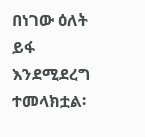በነገው ዕለት ይፋ እንደሚደረግ ተመላክቷል፡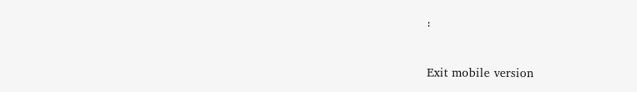፡

Exit mobile version